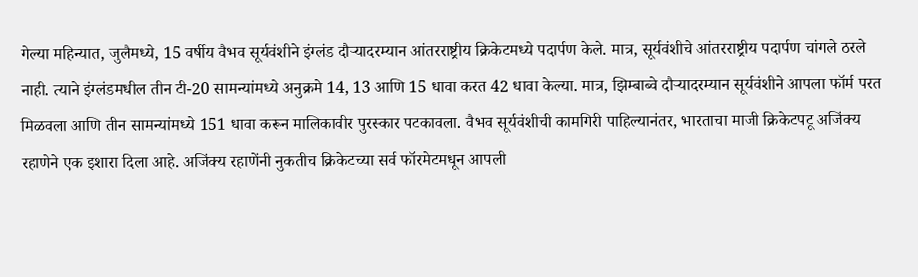गेल्या महिन्यात, जुलैमध्ये, 15 वर्षीय वैभव सूर्यवंशीने इंग्लंड दौऱ्यादरम्यान आंतरराष्ट्रीय क्रिकेटमध्ये पदार्पण केले. मात्र, सूर्यवंशीचे आंतरराष्ट्रीय पदार्पण चांगले ठरले नाही. त्याने इंग्लंडमधील तीन टी-20 सामन्यांमध्ये अनुक्रमे 14, 13 आणि 15 धावा करत 42 धावा केल्या. मात्र, झिम्बाब्वे दौऱ्यादरम्यान सूर्यवंशीने आपला फॉर्म परत मिळवला आणि तीन सामन्यांमध्ये 151 धावा करून मालिकावीर पुरस्कार पटकावला. वैभव सूर्यवंशीची कामगिरी पाहिल्यानंतर, भारताचा माजी क्रिकेटपटू अजिंक्य रहाणेने एक इशारा दिला आहे. अजिंक्य रहाणेंनी नुकतीच क्रिकेटच्या सर्व फॉरमेटमधून आपली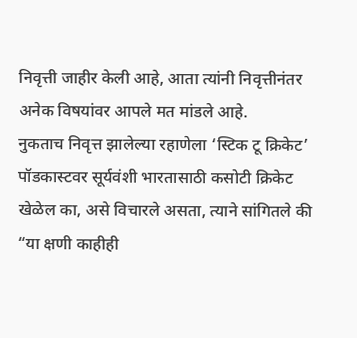निवृत्ती जाहीर केली आहे, आता त्यांनी निवृत्तीनंतर अनेक विषयांवर आपले मत मांडले आहे.
नुकताच निवृत्त झालेल्या रहाणेला ‘स्टिक टू क्रिकेट’ पॉडकास्टवर सूर्यवंशी भारतासाठी कसोटी क्रिकेट खेळेल का, असे विचारले असता, त्याने सांगितले की “या क्षणी काहीही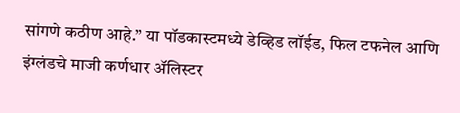सांगणे कठीण आहे.” या पॉडकास्टमध्ये डेव्हिड लॉईड, फिल टफनेल आणि इंग्लंडचे माजी कर्णधार ॲलिस्टर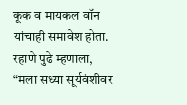कूक व मायकल वॉन यांचाही समावेश होता. रहाणे पुढे म्हणाला, “मला सध्या सूर्यवंशीवर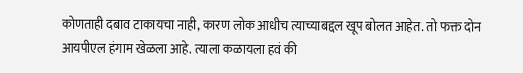कोणताही दबाव टाकायचा नाही, कारण लोक आधीच त्याच्याबद्दल खूप बोलत आहेत. तो फक्त दोन आयपीएल हंगाम खेळला आहे. त्याला कळायला हवं की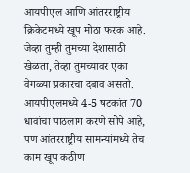आयपीएल आणि आंतरराष्ट्रीय क्रिकेटमध्ये खूप मोठा फरक आहे. जेव्हा तुम्ही तुमच्या देशासाठी खेळता, तेव्हा तुमच्यावर एका वेगळ्या प्रकारचा दबाव असतो. आयपीएलमध्ये 4-5 षटकांत 70 धावांचा पाठलाग करणे सोपे आहे, पण आंतरराष्ट्रीय सामन्यांमध्ये तेच काम खूप कठीण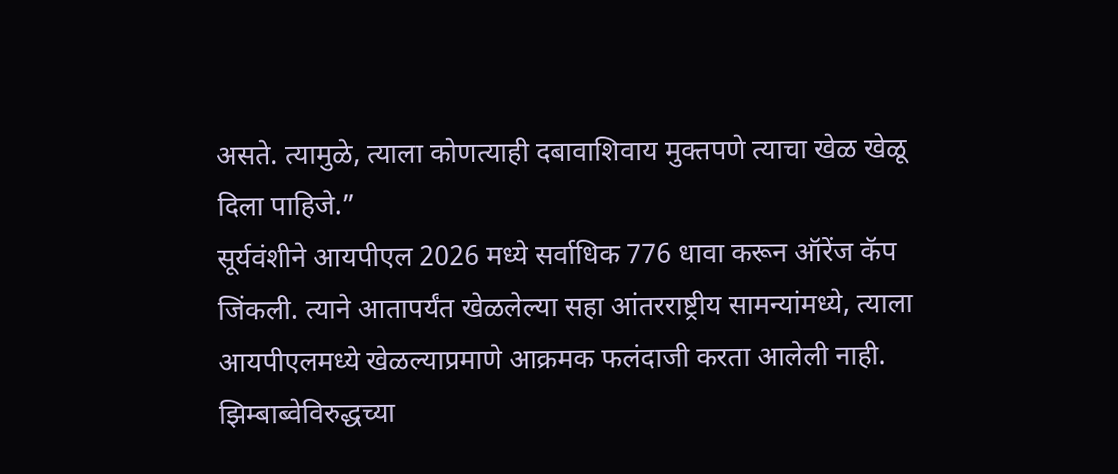असते. त्यामुळे, त्याला कोणत्याही दबावाशिवाय मुक्तपणे त्याचा खेळ खेळू दिला पाहिजे.”
सूर्यवंशीने आयपीएल 2026 मध्ये सर्वाधिक 776 धावा करून ऑरेंज कॅप जिंकली. त्याने आतापर्यंत खेळलेल्या सहा आंतरराष्ट्रीय सामन्यांमध्ये, त्याला आयपीएलमध्ये खेळल्याप्रमाणे आक्रमक फलंदाजी करता आलेली नाही. झिम्बाब्वेविरुद्धच्या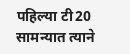पहिल्या टी20 सामन्यात त्याने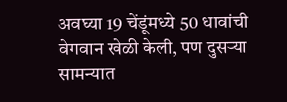अवघ्या 19 चेंडूंमध्ये 50 धावांची वेगवान खेळी केली, पण दुसऱ्या सामन्यात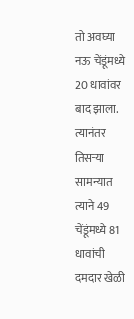तो अवघ्या नऊ चेंडूंमध्ये 20 धावांवर बाद झाला. त्यानंतर तिसऱ्या सामन्यात त्याने 49 चेंडूंमध्ये 81 धावांची दमदार खेळी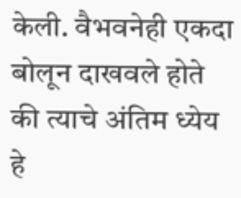केली. वैभवनेही एकदा बोलून दाखवले होते की त्याचे अंतिम ध्येय हे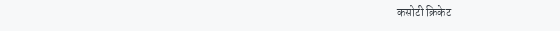कसोटी क्रिकेट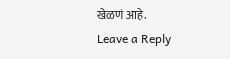खेळणं आहे.
Leave a Reply